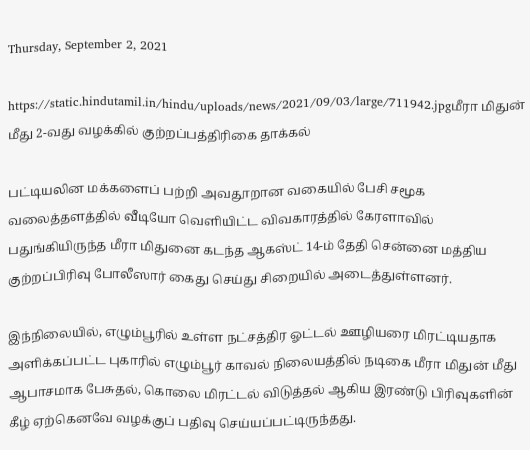Thursday, September 2, 2021

https://static.hindutamil.in/hindu/uploads/news/2021/09/03/large/711942.jpgமீரா மிதுன் மீது 2-வது வழக்கில் குற்றப்பத்திரிகை தாக்கல்

பட்டியலின மக்களைப் பற்றி அவதூறான வகையில் பேசி சமூக வலைத்தளத்தில் வீடியோ வெளியிட்ட விவகாரத்தில் கேரளாவில் பதுங்கியிருந்த மீரா மிதுனை கடந்த ஆகஸ்ட் 14-ம் தேதி சென்னை மத்திய குற்றப்பிரிவு போலீஸார் கைது செய்து சிறையில் அடைத்துள்ளனர்.

இந்நிலையில், எழும்பூரில் உள்ள நட்சத்திர ஓட்டல் ஊழியரை மிரட்டியதாக அளிக்கப்பட்ட புகாரில் எழும்பூர் காவல் நிலையத்தில் நடிகை மீரா மிதுன் மீது ஆபாசமாக பேசுதல், கொலை மிரட்டல் விடுத்தல் ஆகிய இரண்டு பிரிவுகளின் கீழ் ஏற்கெனவே வழக்குப் பதிவு செய்யப்பட்டிருந்தது.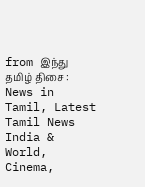from இந்து தமிழ் திசை : News in Tamil, Latest Tamil News India & World, Cinema,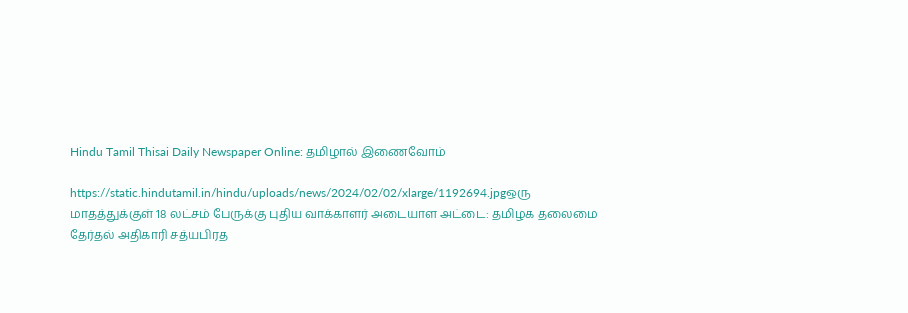Hindu Tamil Thisai Daily Newspaper Online: தமிழால் இணைவோம்

https://static.hindutamil.in/hindu/uploads/news/2024/02/02/xlarge/1192694.jpgஒரு மாதத்துக்குள் 18 லட்சம் பேருக்கு புதிய வாக்காளர் அடையாள அட்டை: தமிழக தலைமை தேர்தல் அதிகாரி சத்யபிரத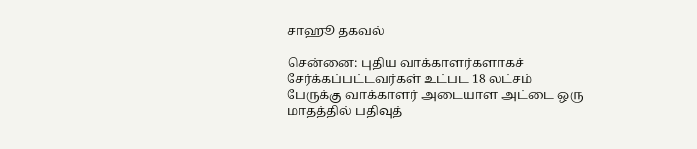சாஹூ தகவல்

சென்னை: புதிய வாக்காளர்களாகச் சேர்க்கப்பட்டவர்கள் உட்பட 18 லட்சம் பேருக்கு வாக்காளர் அடையாள அட்டை ஒரு மாதத்தில் பதிவுத்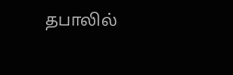தபாலில்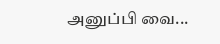அனுப்பி வை...